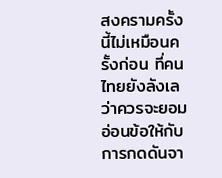สงครามครั้งนี้ไม่เหมือนครั้งก่อน ที่คนไทยยังลังเลว่าควรจะยอมอ่อนข้อให้กับการกดดันจา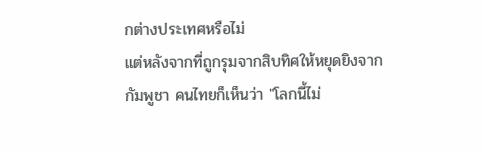กต่างประเทศหรือไม่
แต่หลังจากที่ถูกรุมจากสิบทิศให้หยุดยิงจากกัมพูชา คนไทยก็เห็นว่า "โลกนี้ไม่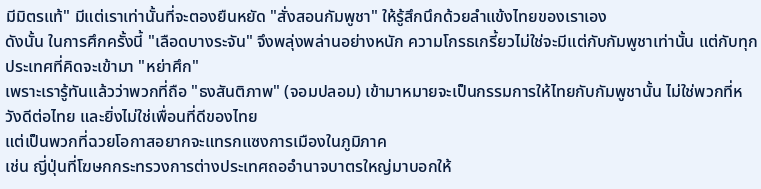มีมิตรแท้" มีแต่เราเท่านั้นที่จะตองยืนหยัด "สั่งสอนกัมพูชา" ให้รู้สึกนึกด้วยลำแข้งไทยของเราเอง
ดังนั้น ในการศึกครั้งนี้ "เลือดบางระจัน" จึงพลุ่งพล่านอย่างหนัก ความโกรธเกรี้ยวไม่ใช่จะมีแต่กับกัมพูชาเท่านั้น แต่กับทุกประเทศที่คิดจะเข้ามา "หย่าศึก"
เพราะเรารู้ทันแล้วว่าพวกที่ถือ "ธงสันติภาพ" (จอมปลอม) เข้ามาหมายจะเป็นกรรมการให้ไทยกับกัมพูชานั้น ไม่ใช่พวกที่หวังดีต่อไทย และยิ่งไม่ใช่เพื่อนที่ดีของไทย
แต่เป็นพวกที่ฉวยโอกาสอยากจะแทรกแซงการเมืองในภูมิภาค
เช่น ญี่ปุ่นที่โฆษกกระทรวงการต่างประเทศถออำนาจบาตรใหญ่มาบอกให้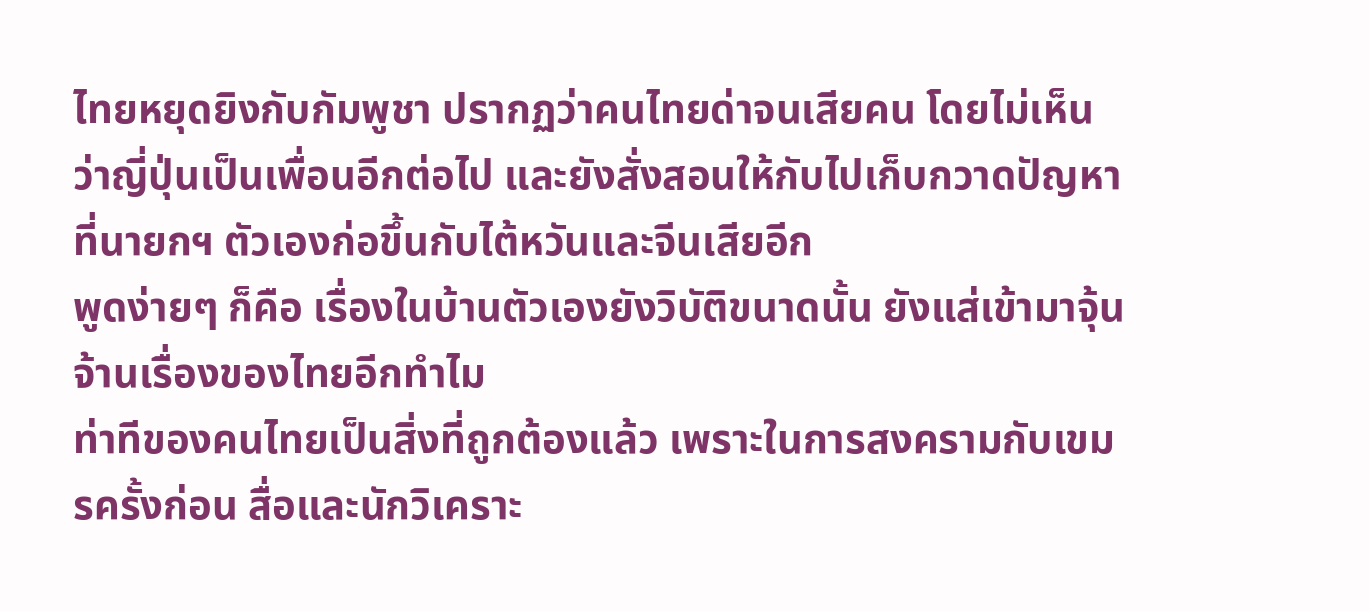ไทยหยุดยิงกับกัมพูชา ปรากฏว่าคนไทยด่าจนเสียคน โดยไม่เห็นว่าญี่ปุ่นเป็นเพื่อนอีกต่อไป และยังสั่งสอนให้กับไปเก็บกวาดปัญหาที่นายกฯ ตัวเองก่อขึ้นกับไต้หวันและจีนเสียอีก
พูดง่ายๆ ก็คือ เรื่องในบ้านตัวเองยังวิบัติขนาดนั้น ยังแส่เข้ามาจุ้นจ้านเรื่องของไทยอีกทำไม
ท่าทีของคนไทยเป็นสิ่งที่ถูกต้องแล้ว เพราะในการสงครามกับเขมรครั้งก่อน สื่อและนักวิเคราะ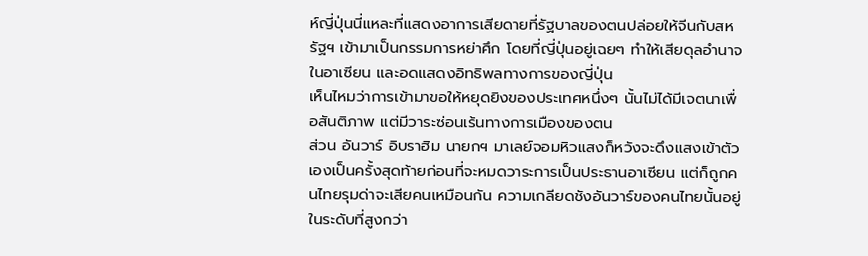ห์ญี่ปุ่นนี่แหละที่แสดงอาการเสียดายที่รัฐบาลของตนปล่อยให้จีนกับสหรัฐฯ เข้ามาเป็นกรรมการหย่าศึก โดยที่ญี่ปุ่นอยู่เฉยๆ ทำให้เสียดุลอำนาจในอาเซียน และอดแสดงอิทธิพลทางการของญี่ปุ่น
เห็นไหมว่าการเข้ามาขอให้หยุดยิงของประเทศหนึ่งๆ นั้นไม่ได้มีเจตนาเพื่อสันติภาพ แต่มีวาระซ่อนเร้นทางการเมืองของตน
ส่วน อันวาร์ อิบราฮิม นายกฯ มาเลย์จอมหิวแสงก็หวังจะดึงแสงเข้าตัวเองเป็นครั้งสุดท้ายก่อนที่จะหมดวาระการเป็นประธานอาเซียน แต่ก็ถูกคนไทยรุมด่าจะเสียคนเหมือนกัน ความเกลียดชังอันวาร์ของคนไทยนั้นอยู่ในระดับที่สูงกว่า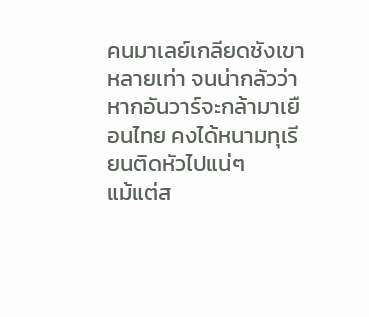คนมาเลย์เกลียดชังเขาหลายเท่า จนน่ากลัวว่า หากอันวาร์จะกล้ามาเยือนไทย คงได้หนามทุเรียนติดหัวไปแน่ๆ
แม้แต่ส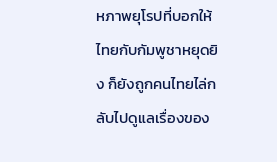หภาพยุโรปที่บอกให้ไทยกับกัมพูชาหยุดยิง ก็ยังถูกคนไทยไล่กลับไปดูแลเรื่องของ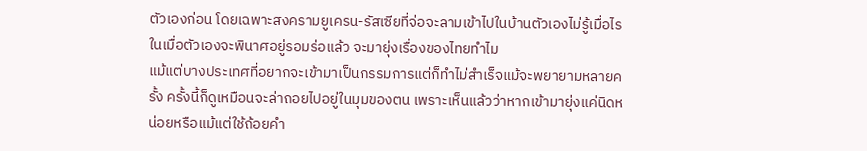ตัวเองก่อน โดยเฉพาะสงครามยูเครน-รัสเซียที่จ่อจะลามเข้าไปในบ้านตัวเองไม่รู้เมื่อไร ในเมื่อตัวเองจะพินาศอยู่รอมร่อแล้ว จะมายุ่งเรื่องของไทยทำไม
แม้แต่บางประเทศที่อยากจะเข้ามาเป็นกรรมการแต่ก็ทำไม่สำเร็จแม้จะพยายามหลายครั้ง ครั้งนี้ก็ดูเหมือนจะล่าถอยไปอยู่ในมุมของตน เพราะเห็นแล้วว่าหากเข้ามายุ่งแค่นิดหน่อยหรือแม้แต่ใช้ถ้อยคำ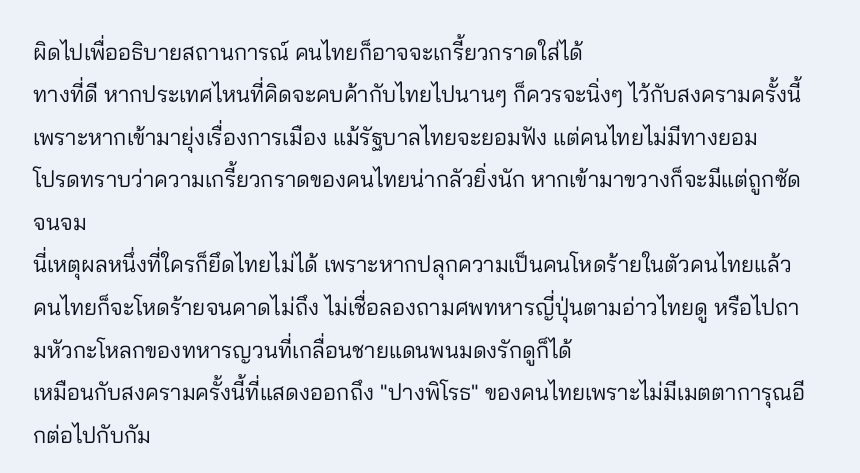ผิดไปเพื่ออธิบายสถานการณ์ คนไทยก็อาจจะเกรี้ยวกราดใส่ได้
ทางที่ดี หากประเทศไหนที่คิดจะคบค้ากับไทยไปนานๆ ก็ควรจะนิ่งๆ ไว้กับสงครามครั้งนี้ เพราะหากเข้ามายุ่งเรื่องการเมือง แม้รัฐบาลไทยจะยอมฟัง แต่คนไทยไม่มีทางยอม
โปรดทราบว่าความเกรี้ยวกราดของคนไทยน่ากลัวยิ่งนัก หากเข้ามาขวางก็จะมีแต่ถูกซัดจนจม
นี่เหตุผลหนึ่งที่ใครก็ยึดไทยไม่ได้ เพราะหากปลุกความเป็นคนโหดร้ายในตัวคนไทยแล้ว คนไทยก็จะโหดร้ายจนคาดไม่ถึง ไม่เชื่อลองถามศพทหารญี่ปุ่นตามอ่าวไทยดู หรือไปถามหัวกะโหลกของทหารญวนที่เกลื่อนชายแดนพนมดงรักดูก็ได้
เหมือนกับสงครามครั้งนี้ที่แสดงออกถึง "ปางพิโรธ" ของคนไทยเพราะไม่มีเมตตาการุณอีกต่อไปกับกัม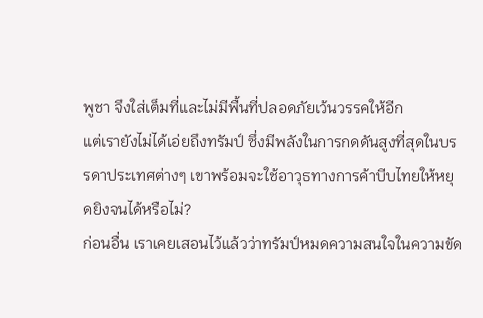พูชา จึงใส่เต็มที่และไม่มีพื้นที่ปลอดภัยเว้นวรรคให้อีก
แต่เรายังไม่ได้เอ่ยถึงทรัมป์ ซึ่งมีพลังในการกดดันสูงที่สุดในบรรดาประเทศต่างๆ เขาพร้อมจะใช้อาวุธทางการค้าบีบไทยให้หยุดยิงจนได้หรือไม่?
ก่อนอื่น เราเคยเสอนไว้แล้วว่าทรัมป์หมดความสนใจในความขัด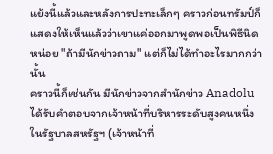แย้งนี้แล้วและหลังการปะทะเล็กๆ คราวก่อนทรัมป์ก็แสดงให้เห็นแล้วว่าเขาแค่ออกมาพูดพอเป็นพิธีนิดหน่อย "ถ้ามีนักข่าวถาม" แต่ก็ไม่ได้ทำอะไรมากกว่านั้น
คราวนี้ก็เช่นกัน มีนักข่าวจากสำนักข่าว Anadolu ได้รับคำตอบจากเจ้าหน้าที่บริหารระดับสูงคนหนึ่งในรัฐบาลสหรัฐฯ (เจ้าหน้าที่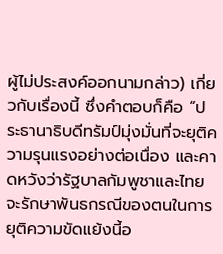ผู้ไม่ประสงค์ออกนามกล่าว) เกี่ยวกับเรื่องนี้ ซึ่งคำตอบก็คือ “ประธานาธิบดีทรัมป์มุ่งมั่นที่จะยุติความรุนแรงอย่างต่อเนื่อง และคาดหวังว่ารัฐบาลกัมพูชาและไทยจะรักษาพันธกรณีของตนในการยุติความขัดแย้งนี้อ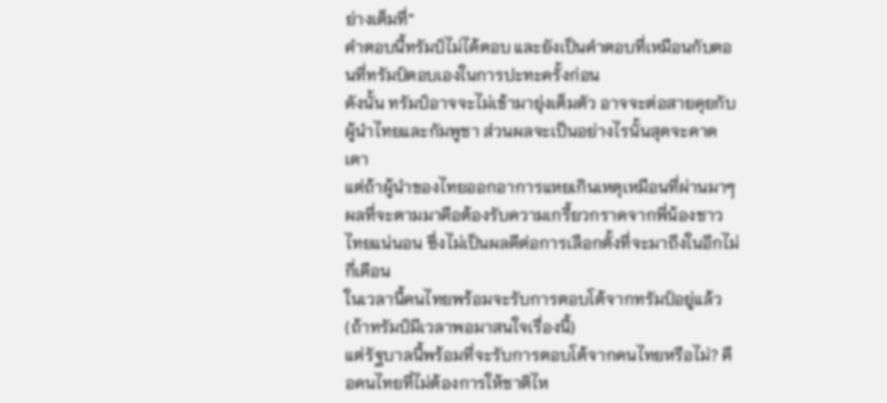ย่างเต็มที่”
คำตอบนี้ทรัมป์ไม่ได้ตอบ และยังเป็นคำตอบที่เหมือนกับตอนที่ทรัมป์ตอบเองในการปะทะครั้งก่อน
ดังนั้น ทรัมป์อาจจะไม่เข้ามายุ่งเต็มตัว อาจจะต่อสายคุยกับผู้นำไทยและกัมพูชา ส่วนผลจะเป็นอย่างไรนั้นสุดจะคาดเดา
แต่ถ้าผู้นำของไทยออกอาการแหยเกินเหตุเหมือนที่ผ่านมาๆ ผลที่จะตามมาคือต้องรับความเกรี้ยวกราดจากพี่น้องชาวไทยแน่นอน ซึ่งไม่เป็นผลดีต่อการเลือกตั้งที่จะมาถึงในอีกไม่กี่เดือน
ในเวลานี้คนไทยพร้อมจะรับการตอบโต้จากทรัมป์อยู่แล้ว (ถ้าทรัมป์มีเวลาพอมาสนใจเรื่องนี้)
แต่รัฐบาลนี้พร้อมที่จะรับการตอบโต้จากคนไทยหรือไม่? คือคนไทยที่ไม่ต้องการให้ชาติไห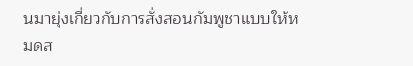นมายุ่งเกี่ยวกับการสั่งสอนกัมพูชาแบบให้หมดส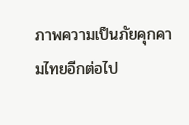ภาพความเป็นภัยคุกคามไทยอีกต่อไป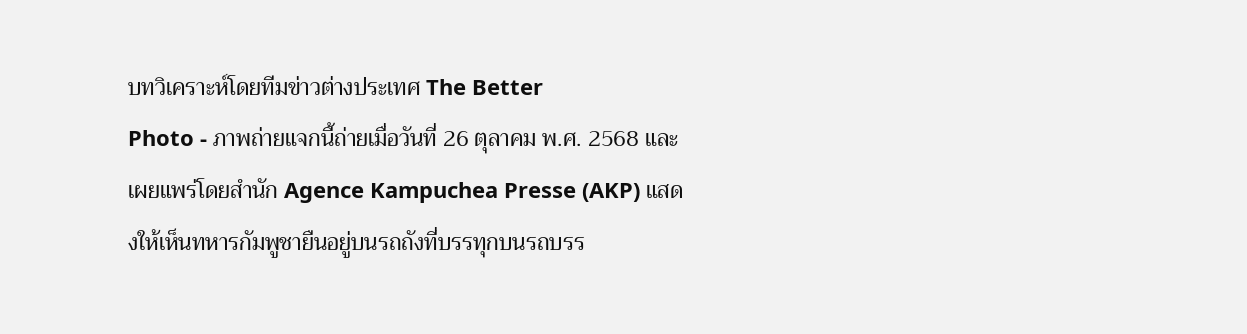บทวิเคราะห์โดยทีมข่าวต่างประเทศ The Better
Photo - ภาพถ่ายแจกนี้ถ่ายเมื่อวันที่ 26 ตุลาคม พ.ศ. 2568 และเผยแพร่โดยสำนัก Agence Kampuchea Presse (AKP) แสดงให้เห็นทหารกัมพูชายืนอยู่บนรถถังที่บรรทุกบนรถบรร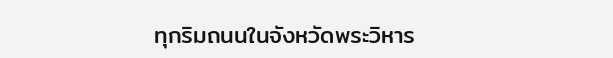ทุกริมถนนในจังหวัดพระวิหาร